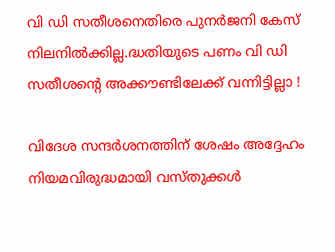വി ഡി സതീശനെതിരെ പുനര്‍ജനി കേസ് നിലനില്‍ക്കില്ല.ദ്ധതിയുടെ പണം വി ഡി സതീശന്റെ അക്കൗണ്ടിലേക്ക് വന്നിട്ടില്ലാ !

വിദേശ സന്ദർശനത്തിന് ശേഷം അദ്ദേഹം നിയമവിരുദ്ധമായി വസ്തുക്കൾ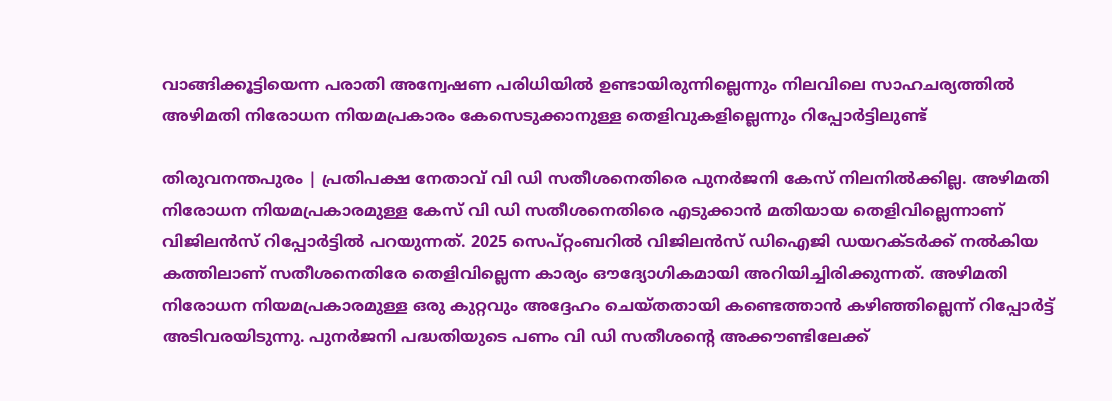വാങ്ങിക്കൂട്ടിയെന്ന പരാതി അന്വേഷണ പരിധിയിൽ ഉണ്ടായിരുന്നില്ലെന്നും നിലവിലെ സാഹചര്യത്തിൽ അഴിമതി നിരോധന നിയമപ്രകാരം കേസെടുക്കാനുള്ള തെളിവുകളില്ലെന്നും റിപ്പോർട്ടിലുണ്ട്

തിരുവനന്തപുരം | പ്രതിപക്ഷ നേതാവ് വി ഡി സതീശനെതിരെ പുനര്‍ജനി കേസ് നിലനില്‍ക്കില്ല. അഴിമതി നിരോധന നിയമപ്രകാരമുള്ള കേസ് വി ഡി സതീശനെതിരെ എടുക്കാന്‍ മതിയായ തെളിവില്ലെന്നാണ് വിജിലന്‍സ് റിപ്പോര്‍ട്ടില്‍ പറയുന്നത്. 2025 സെപ്റ്റംബറിൽ വിജിലൻസ് ഡിഐജി ഡയറക്ടർക്ക് നൽകിയ കത്തിലാണ് സതീശനെതിരേ തെളിവില്ലെന്ന കാര്യം ഔദ്യോഗികമായി അറിയിച്ചിരിക്കുന്നത്. അഴിമതി നിരോധന നിയമപ്രകാരമുള്ള ഒരു കുറ്റവും അദ്ദേഹം ചെയ്തതായി കണ്ടെത്താൻ കഴിഞ്ഞില്ലെന്ന് റിപ്പോർട്ട് അടിവരയിടുന്നു. പുനര്‍ജനി പദ്ധതിയുടെ പണം വി ഡി സതീശന്റെ അക്കൗണ്ടിലേക്ക്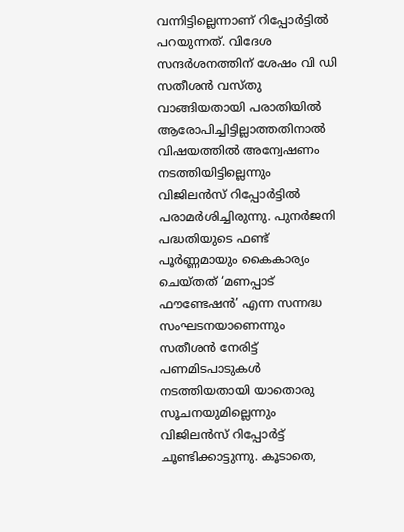വന്നിട്ടില്ലെന്നാണ് റിപ്പോര്‍ട്ടില്‍ പറയുന്നത്. വിദേശ സന്ദര്‍ശനത്തിന് ശേഷം വി ഡി സതീശന്‍ വസ്തു വാങ്ങിയതായി പരാതിയില്‍ ആരോപിച്ചിട്ടില്ലാത്തതിനാല്‍ വിഷയത്തില്‍ അന്വേഷണം നടത്തിയിട്ടില്ലെന്നും വിജിലന്‍സ് റിപ്പോര്‍ട്ടില്‍ പരാമര്‍ശിച്ചിരുന്നു. പുനർജനി പദ്ധതിയുടെ ഫണ്ട് പൂർണ്ണമായും കൈകാര്യം ചെയ്തത് ‘മണപ്പാട് ഫൗണ്ടേഷൻ’ എന്ന സന്നദ്ധ സംഘടനയാണെന്നും സതീശൻ നേരിട്ട് പണമിടപാടുകൾ നടത്തിയതായി യാതൊരു സൂചനയുമില്ലെന്നും വിജിലൻസ് റിപ്പോർട്ട് ചൂണ്ടിക്കാട്ടുന്നു. കൂടാതെ,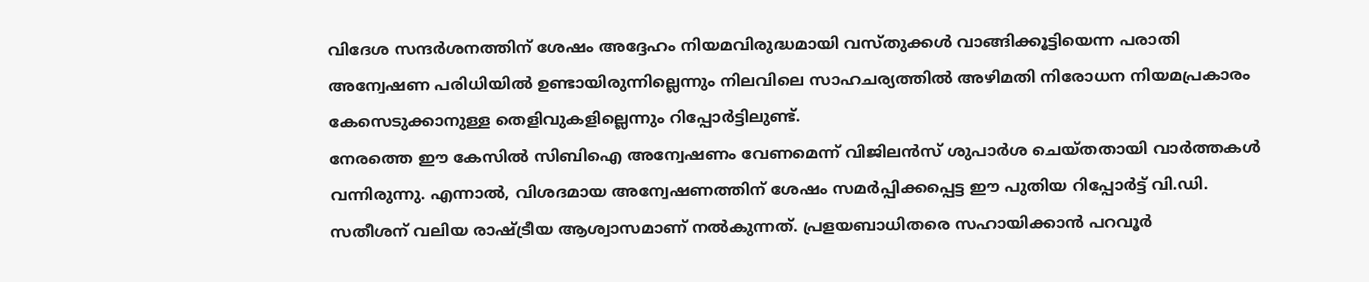വിദേശ സന്ദർശനത്തിന് ശേഷം അദ്ദേഹം നിയമവിരുദ്ധമായി വസ്തുക്കൾ വാങ്ങിക്കൂട്ടിയെന്ന പരാതി അന്വേഷണ പരിധിയിൽ ഉണ്ടായിരുന്നില്ലെന്നും നിലവിലെ സാഹചര്യത്തിൽ അഴിമതി നിരോധന നിയമപ്രകാരം കേസെടുക്കാനുള്ള തെളിവുകളില്ലെന്നും റിപ്പോർട്ടിലുണ്ട്.
നേരത്തെ ഈ കേസിൽ സിബിഐ അന്വേഷണം വേണമെന്ന് വിജിലൻസ് ശുപാർശ ചെയ്തതായി വാർത്തകൾ വന്നിരുന്നു. എന്നാൽ, വിശദമായ അന്വേഷണത്തിന് ശേഷം സമർപ്പിക്കപ്പെട്ട ഈ പുതിയ റിപ്പോർട്ട് വി.ഡി. സതീശന് വലിയ രാഷ്ട്രീയ ആശ്വാസമാണ് നൽകുന്നത്. പ്രളയബാധിതരെ സഹായിക്കാൻ പറവൂർ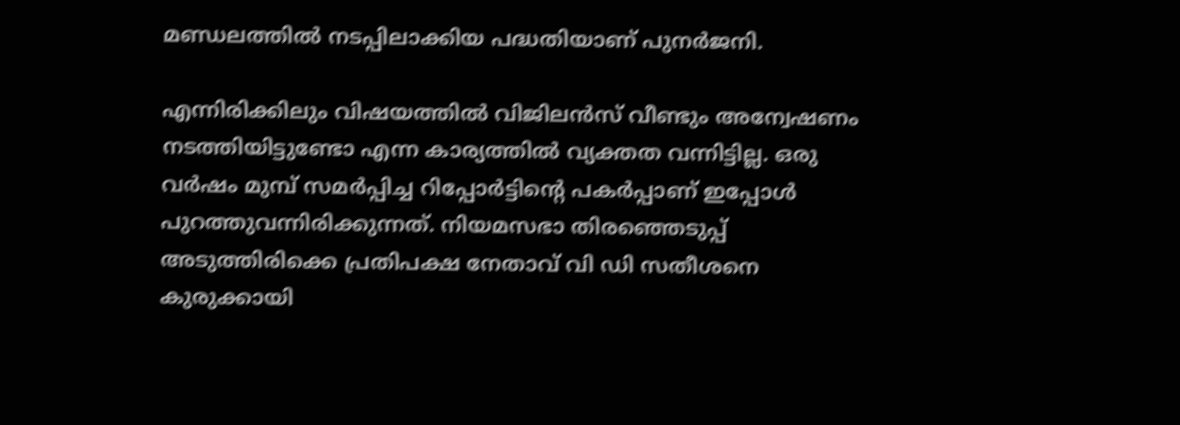മണ്ഡലത്തിൽ നടപ്പിലാക്കിയ പദ്ധതിയാണ് പുനർജനി.

എന്നിരിക്കിലും വിഷയത്തില്‍ വിജിലന്‍സ് വീണ്ടും അന്വേഷണം നടത്തിയിട്ടുണ്ടോ എന്ന കാര്യത്തില്‍ വ്യക്തത വന്നിട്ടില്ല. ഒരു വര്‍ഷം മുമ്പ് സമര്‍പ്പിച്ച റിപ്പോര്‍ട്ടിന്റെ പകര്‍പ്പാണ് ഇപ്പോള്‍ പുറത്തുവന്നിരിക്കുന്നത്. നിയമസഭാ തിരഞ്ഞെടുപ്പ് അടുത്തിരിക്കെ പ്രതിപക്ഷ നേതാവ് വി ഡി സതീശനെ കുരുക്കായി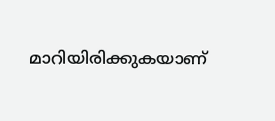മാറിയിരിക്കുകയാണ്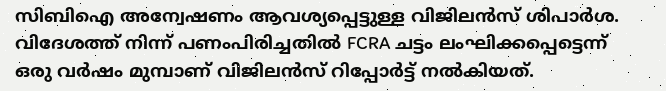സിബിഐ അന്വേഷണം ആവശ്യപ്പെട്ടുള്ള വിജിലന്‍സ് ശിപാര്‍ശ. വിദേശത്ത് നിന്ന് പണംപിരിച്ചതില്‍ FCRA ചട്ടം ലംഘിക്കപ്പെട്ടെന്ന് ഒരു വര്‍ഷം മുമ്പാണ് വിജിലന്‍സ് റിപ്പോര്‍ട്ട് നല്‍കിയത്.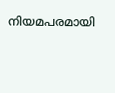നിയമപരമായി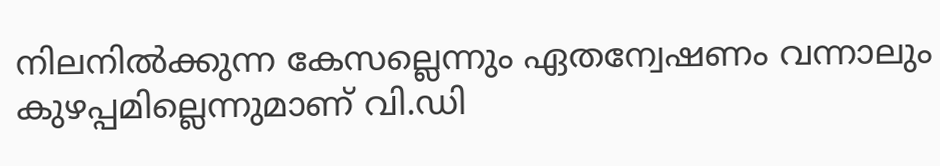നിലനില്‍ക്കുന്ന കേസല്ലെന്നും ഏതന്വേഷണം വന്നാലും കുഴപ്പമില്ലെന്നുമാണ് വി.ഡി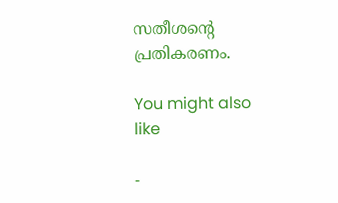സതീശന്റെ പ്രതികരണം.

You might also like

-